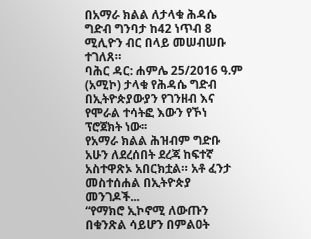በአማራ ክልል ለታላቁ ሕዳሴ ግድብ ግንባታ ከ42 ነጥብ 8 ሚሊዮን ብር በላይ መሠብሠቡ ተገለጸ።
ባሕር ዳር: ሐምሌ 25/2016 ዓ.ም (አሚኮ) ታላቁ የሕዳሴ ግድብ በኢትዮጵያውያን የገንዘብ እና የሞራል ተሳትፎ እውን የኾነ ፕሮጀክት ነው፡፡
የአማራ ክልል ሕዝብም ግድቡ አሁን ለደረሰበት ደረጃ ከፍተኛ አስተዋጽኦ አበርክቷል። አቶ ፈንታ መስተሰሐል በኢትዮጵያ መንገዶች...
“የማክሮ ኢኮኖሚ ለውጡን በቁንጽል ሳይሆን በምልዐት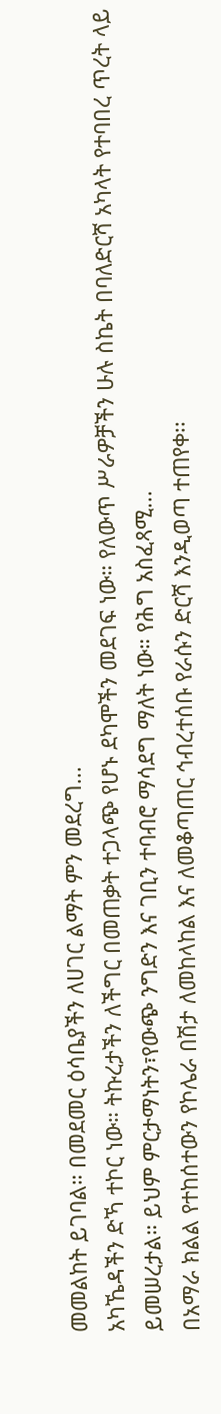መመልከት ይገባል። በመደመር ዕሳቤያችን ለሀገር ልማት ምን መደረግ...
አካኼዳችን ድኻ ተኮር ነው። ትኩረታችን ለችግር በመጠቃት ተጋላጭ የሆኑ ደካሞችን መደገፍ ነው። የለውጥ ሥራዎቻችን ሁሉ ስኬት በባለድርሻ አካላት የተባበረ ጥረት ላይ ይመሠረታል። ይህም ምርታማነትን፣የውጭ ንግድን እና ገቢን ተባብሮ ማሳደግ ማለት ነው። የሕግ አስፈጻሚ...
በአማራ ክልል የተከሰተውን የኮሌራ በሽታ ለመከላከል እና ለመቆጣጠር ኅብረተሰቡ የራሱን ድርሻ እንዲወጣ ተጠየቀ፡፡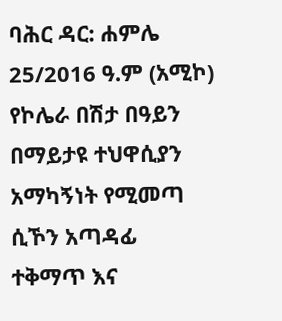ባሕር ዳር: ሐምሌ 25/2016 ዓ.ም (አሚኮ) የኮሌራ በሽታ በዓይን በማይታዩ ተህዋሲያን አማካኝነት የሚመጣ ሲኾን አጣዳፊ ተቅማጥ እና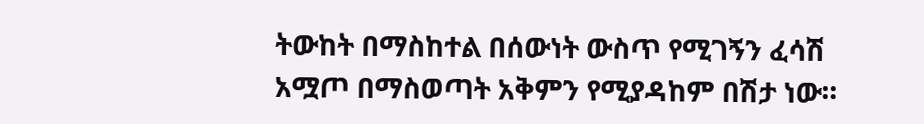ትውከት በማስከተል በሰውነት ውስጥ የሚገኝን ፈሳሽ አሟጦ በማስወጣት አቅምን የሚያዳከም በሽታ ነው።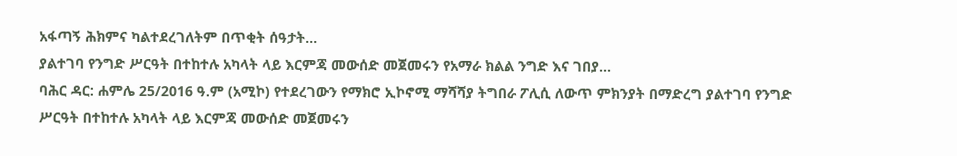አፋጣኝ ሕክምና ካልተደረገለትም በጥቂት ሰዓታት...
ያልተገባ የንግድ ሥርዓት በተከተሉ አካላት ላይ እርምጃ መውሰድ መጀመሩን የአማራ ክልል ንግድ እና ገበያ...
ባሕር ዳር: ሐምሌ 25/2016 ዓ.ም (አሚኮ) የተደረገውን የማክሮ ኢኮኖሚ ማሻሻያ ትግበራ ፖሊሲ ለውጥ ምክንያት በማድረግ ያልተገባ የንግድ ሥርዓት በተከተሉ አካላት ላይ እርምጃ መውሰድ መጀመሩን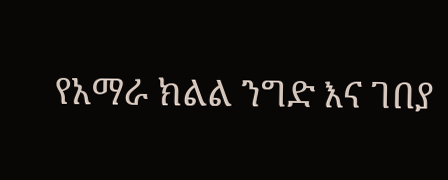የአማራ ክልል ንግድ እና ገበያ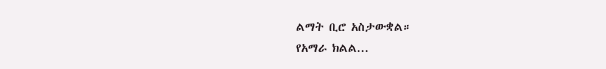ልማት ቢሮ አስታውቋል።
የአማራ ክልል...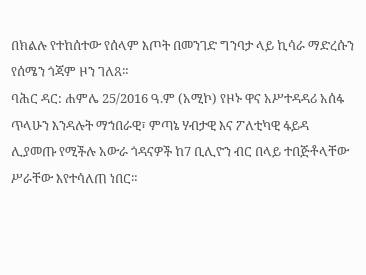በክልሉ የተከሰተው የሰላም እጦት በመንገድ ግንባታ ላይ ኪሳራ ማድረሱን የሰሜን ጎጃም ዞን ገለጸ።
ባሕር ዳር: ሐምሌ 25/2016 ዓ.ም (አሚኮ) የዞኑ ዋና አሥተዳዳሪ አሰፋ ጥላሁን እንዳሉት ማኀበራዊ፣ ምጣኔ ሃብታዊ እና ፖለቲካዊ ፋይዳ ሊያመጡ የሚችሉ አውራ ጎዳናዎች ከ7 ቢሊዮን ብር በላይ ተበጅቶላቸው ሥራቸው እየተሳለጠ ነበር።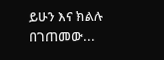ይሁን እና ክልሉ በገጠመው...